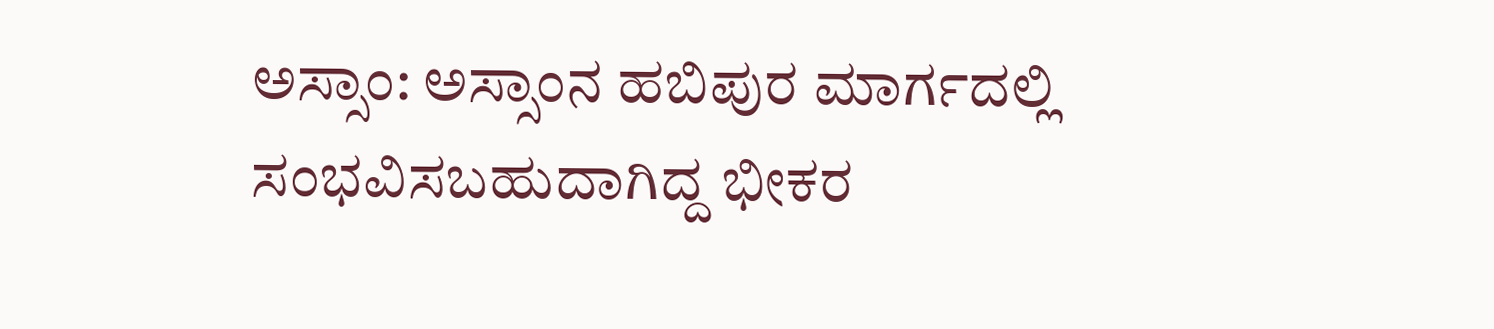ಅಸ್ಸಾಂ: ಅಸ್ಸಾಂನ ಹಬಿಪುರ ಮಾರ್ಗದಲ್ಲಿ ಸಂಭವಿಸಬಹುದಾಗಿದ್ದ ಭೀಕರ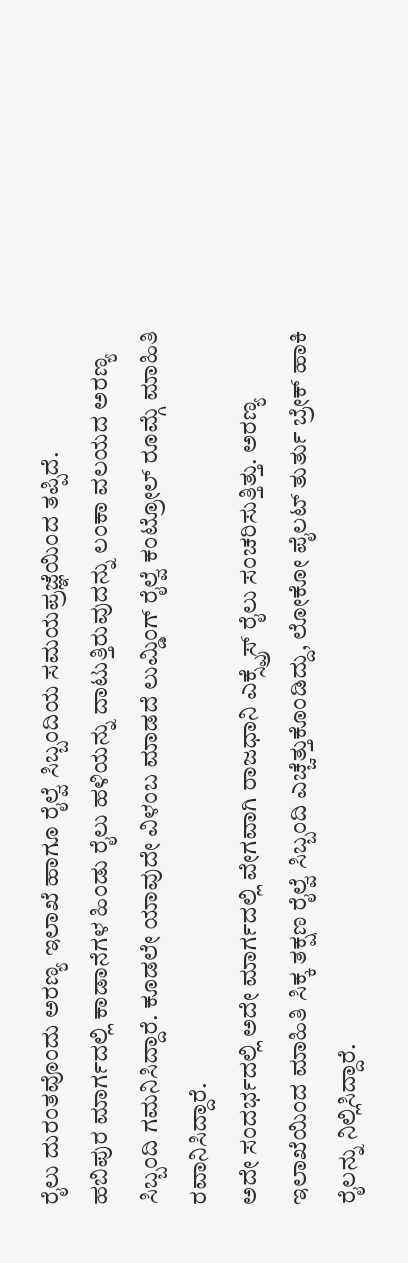ರೈಲು ದುರಂತವೊಂದು ಅರಣ್ಯ ಇಲಾಖೆ ಹಾಗೂ ರೈಲ್ವೆ ಸಿಬ್ಬಂದಿಯ ಸಮಯಪ್ರಜ್ಞೆಯಿಂದ ತಪ್ಪಿದೆ.
ಹಬಿಪುರ ಮಾರ್ಗದಲ್ಲಿ ಕಾಡಾನೆಗಳ ಹಿಂಡು ರೈಲು ಹಳಿಯನ್ನು ದಾಟುತ್ತಿರುವುದನ್ನು ಲಂಕಾ ವಲಯದ ಅರಣ್ಯ ಸಿಬ್ಬಂದಿ ಗಮನಿಸಿದ್ದಾರೆ. ಕೂಡಲೇ ಯಾವುದೇ ವಿಳಂಬ ಮಾಡದೆ ಲುಮ್ಡಿಂಗ್ ರೈಲ್ವೆ ಕಂಟ್ರೋಲ್ ರೂಮ್ಗೆ ಮಾಹಿತಿ ರವಾನಿಸಿದ್ದಾರೆ.
ಅದೇ ಸಂದರ್ಭದಲ್ಲಿ ಅದೇ ಮಾರ್ಗದಲ್ಲಿ ವೇಗವಾಗಿ ರಾಜಧಾನಿ ಎಕ್ಸ್ಪ್ರೆಸ್ ರೈಲು ಸಂಚರಿಸುತ್ತಿತ್ತು. ಅರಣ್ಯ ಇಲಾಖೆಯಿಂದ ಮಾಹಿತಿ ಸಿಕ್ಕ ತಕ್ಷಣ ರೈಲ್ವೆ ಸಿಬ್ಬಂದಿ ಎಚ್ಚೆತ್ತುಕೊಂಡಿದ್ದು, ಲೋಕೋ ಪೈಲಟ್ ತುರ್ತು ಬ್ರೇಕ್ ಹಾಕಿ ರೈಲನ್ನು ನಿಲ್ಲಿಸಿದ್ದಾರೆ.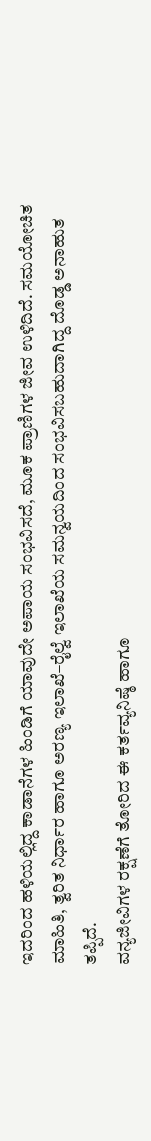ಇದರಿಂದ ಹಳಿಯಲ್ಲಿದ್ದ ಕಾಡಾನೆಗಳ ಹಿಂಡಿಗೆ ಯಾವುದೇ ಅಪಾಯ ಸಂಭವಿಸದೆ, ಮೂಕ ಪ್ರಾಣಿಗಳ ಜೀವ ಉಳಿದಿದೆ. ಸಮಯೋಚಿತ ಮಾಹಿತಿ, ತ್ವರಿತ ನಿರ್ಧಾರ ಹಾಗೂ ಅರಣ್ಯ ಇಲಾಖೆ–ರೈಲ್ವೆ ಇಲಾಖೆಯ ಸಮನ್ವಯದಿಂದ ಸಂಭವಿಸಬಹುದಾಗಿದ್ದ ದೊಡ್ಡ ಅನಾಹುತ ತಪ್ಪಿದೆ.
ವನ್ಯಜೀವಿಗಳ ರಕ್ಷಣೆಗೆ ತೋರಿದ ಈ ಕರ್ತವ್ಯನಿಷ್ಠೆ ಹಾಗೂ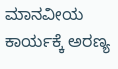ಮಾನವೀಯ ಕಾರ್ಯಕ್ಕೆ ಅರಣ್ಯ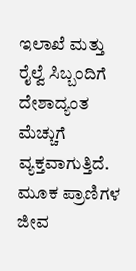ಇಲಾಖೆ ಮತ್ತು ರೈಲ್ವೆ ಸಿಬ್ಬಂದಿಗೆ ದೇಶಾದ್ಯಂತ ಮೆಚ್ಚುಗೆ ವ್ಯಕ್ತವಾಗುತ್ತಿದೆ.
ಮೂಕ ಪ್ರಾಣಿಗಳ ಜೀವ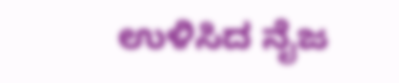ಉಳಿಸಿದ ನೈಜ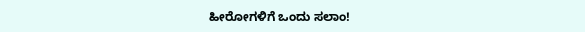ಹೀರೋಗಳಿಗೆ ಒಂದು ಸಲಾಂ!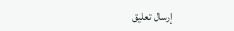إرسال تعليق